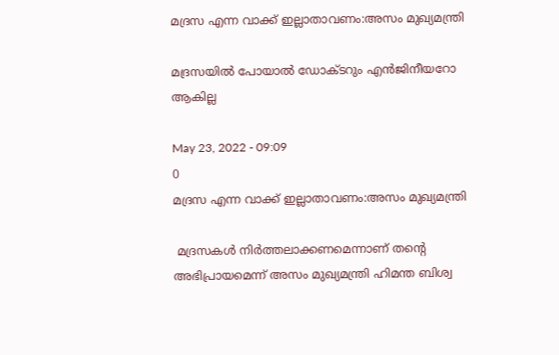മദ്രസ എന്ന വാക്ക് ഇല്ലാതാവണം:അസം മുഖ്യമന്ത്രി

മദ്രസയിൽ പോയാൽ ഡോക്ടറും എൻജിനീയറോ ആകില്ല

May 23, 2022 - 09:09
0
മദ്രസ എന്ന വാക്ക് ഇല്ലാതാവണം:അസം മുഖ്യമന്ത്രി

 മദ്രസകള്‍ നിര്‍ത്തലാക്കണമെന്നാണ് തന്‍റെ അഭിപ്രായമെന്ന് അസം മുഖ്യമന്ത്രി ഹിമന്ത ബിശ്വ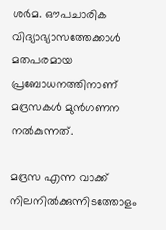ശര്‍മ. ഔപചാരിക വിദ്യാഭ്യാസത്തേക്കാള്‍ മതപരമായ പ്രബോധനത്തിനാണ് മദ്രസകള്‍ മുന്‍ഗണന നല്‍കുന്നത്.

മദ്രസ എന്ന വാക്ക് നിലനില്‍ക്കുന്നിടത്തോളം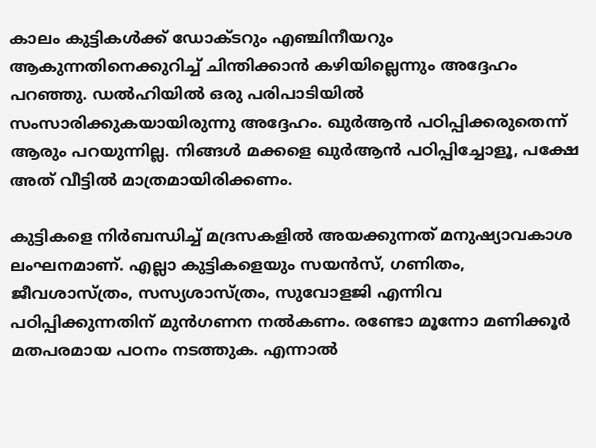കാലം കുട്ടികള്‍ക്ക് ഡോക്ടറും എഞ്ചിനീയറും ആകുന്നതിനെക്കുറിച്ച്‌ ചിന്തിക്കാന്‍ കഴിയില്ലെന്നും അദ്ദേഹം പറഞ്ഞു. ഡല്‍ഹിയില്‍ ഒരു പരിപാടിയില്‍ സംസാരിക്കുകയായിരുന്നു അദ്ദേഹം. ഖുര്‍ആന്‍ പഠിപ്പിക്കരുതെന്ന് ആരും പറയുന്നില്ല. നിങ്ങള്‍ മക്കളെ ഖുര്‍ആന്‍ പഠിപ്പിച്ചോളൂ, പക്ഷേ അത് വീട്ടില്‍ മാത്രമായിരിക്കണം.

കുട്ടികളെ നിര്‍ബന്ധിച്ച്‌ മദ്രസകളില്‍ അയക്കുന്നത് മനുഷ്യാവകാശ ലംഘനമാണ്. എല്ലാ കുട്ടികളെയും സയന്‍സ്, ഗണിതം, ജീവശാസ്ത്രം, സസ്യശാസ്ത്രം, സുവോളജി എന്നിവ പഠിപ്പിക്കുന്നതിന് മുന്‍ഗണന നല്‍കണം. രണ്ടോ മൂന്നോ മണിക്കൂര്‍ മതപരമായ പഠനം നടത്തുക. എന്നാല്‍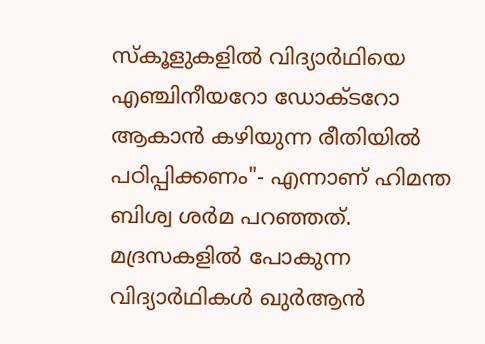സ്കൂളുകളില്‍ വിദ്യാര്‍ഥിയെ എഞ്ചിനീയറോ ഡോക്ടറോ ആകാന്‍ കഴിയുന്ന രീതിയില്‍ പഠിപ്പിക്കണം"- എന്നാണ് ഹിമന്ത ബിശ്വ ശര്‍മ പറഞ്ഞത്. മദ്രസകളില്‍ പോകുന്ന വിദ്യാര്‍ഥികള്‍ ഖുര്‍ആന്‍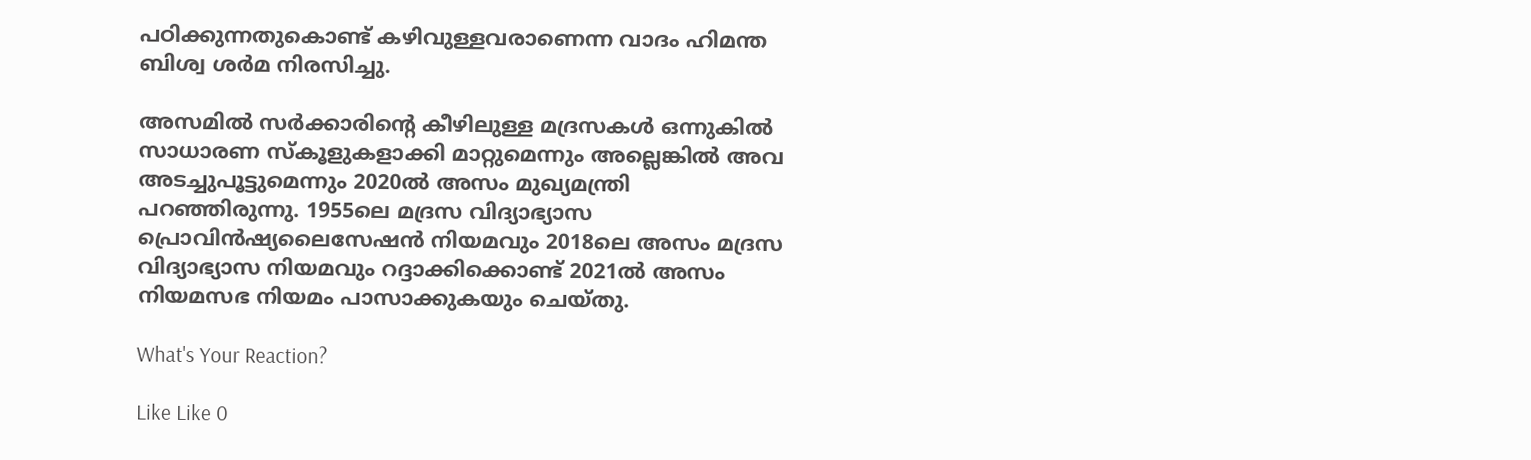പഠിക്കുന്നതുകൊണ്ട് കഴിവുള്ളവരാണെന്ന വാദം ഹിമന്ത ബിശ്വ ശര്‍മ നിരസിച്ചു.

അസമില്‍ സര്‍ക്കാരിന്‍റെ കീഴിലുള്ള മദ്രസകള്‍ ഒന്നുകില്‍ സാധാരണ സ്കൂളുകളാക്കി മാറ്റുമെന്നും അല്ലെങ്കില്‍ അവ അടച്ചുപൂട്ടുമെന്നും 2020ല്‍ അസം മുഖ്യമന്ത്രി പറഞ്ഞിരുന്നു. 1955ലെ മദ്രസ വിദ്യാഭ്യാസ പ്രൊവിന്‍ഷ്യലൈസേഷന്‍ നിയമവും 2018ലെ അസം മദ്രസ വിദ്യാഭ്യാസ നിയമവും റദ്ദാക്കിക്കൊണ്ട് 2021ല്‍ അസം നിയമസഭ നിയമം പാസാക്കുകയും ചെയ്തു.

What's Your Reaction?

Like Like 0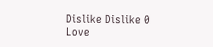Dislike Dislike 0
Love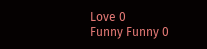Love 0
Funny Funny 0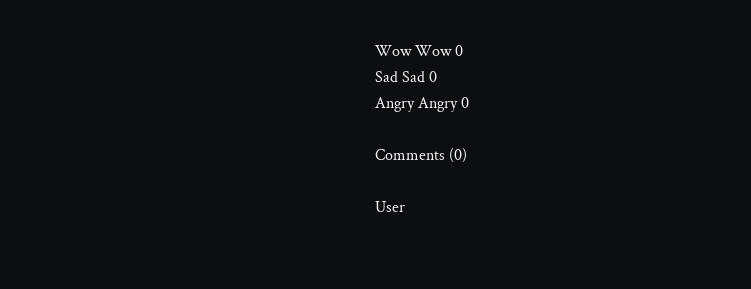Wow Wow 0
Sad Sad 0
Angry Angry 0

Comments (0)

User